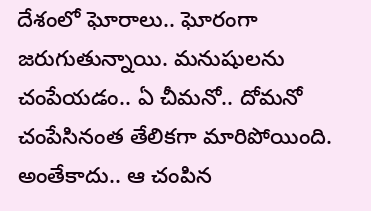దేశంలో ఘోరాలు.. ఘోరంగా జరుగుతున్నాయి. మనుషులను చంపేయడం.. ఏ చీమనో.. దోమనో చంపేసినంత తేలికగా మారిపోయింది. అంతేకాదు.. ఆ చంపిన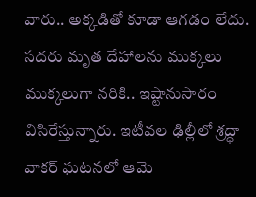వారు.. అక్కడితో కూడా ఆగడం లేదు. సదరు మృత దేహాలను ముక్కలు ముక్కలుగా నరికి.. ఇష్టానుసారం విసిరేస్తున్నారు. ఇటీవల ఢిల్లీలో శ్రద్ధా వాకర్ ఘటనలో ఆమె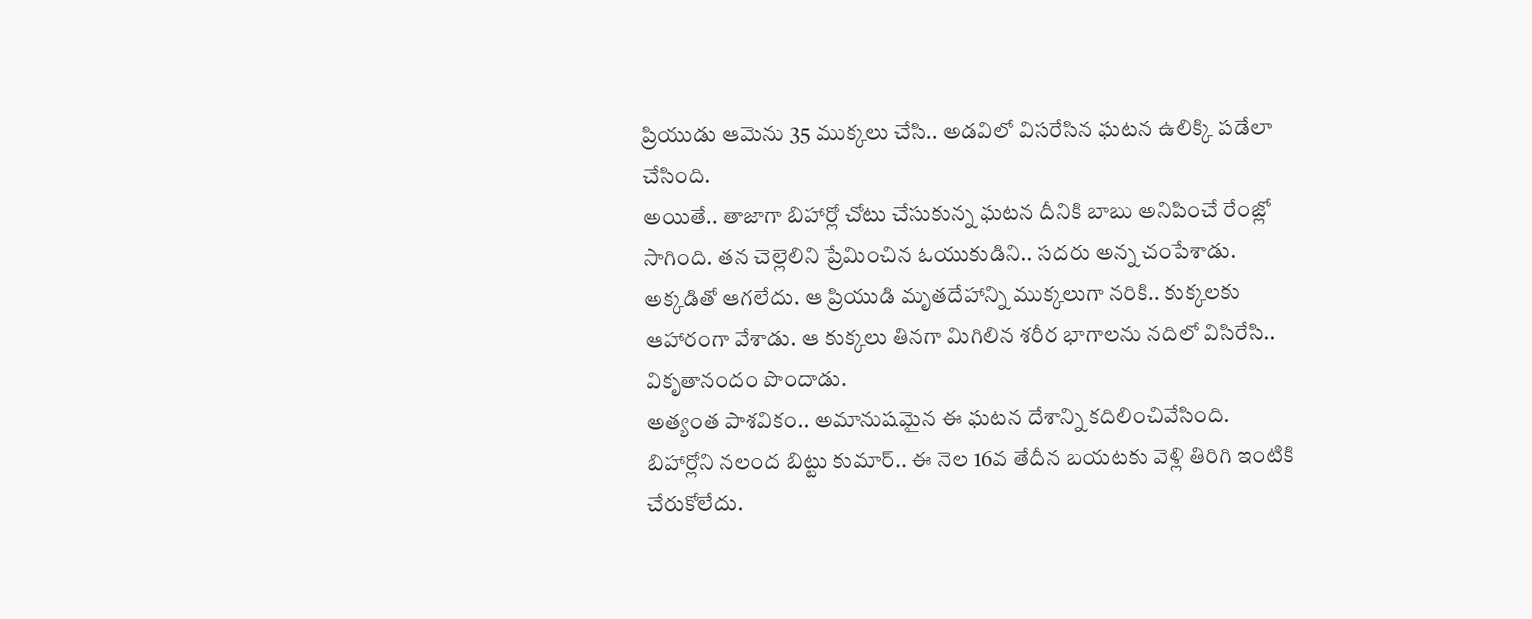ప్రియుడు ఆమెను 35 ముక్కలు చేసి.. అడవిలో విసరేసిన ఘటన ఉలిక్కి పడేలా చేసింది.
అయితే.. తాజాగా బిహార్లో చోటు చేసుకున్న ఘటన దీనికి బాబు అనిపించే రేంజ్లో సాగింది. తన చెల్లెలిని ప్రేమించిన ఓయుకుడిని.. సదరు అన్న చంపేశాడు. అక్కడితో ఆగలేదు. ఆ ప్రియుడి మృతదేహాన్ని ముక్కలుగా నరికి.. కుక్కలకు ఆహారంగా వేశాడు. ఆ కుక్కలు తినగా మిగిలిన శరీర భాగాలను నదిలో విసిరేసి.. వికృతానందం పొందాడు.
అత్యంత పాశవికం.. అమానుషమైన ఈ ఘటన దేశాన్ని కదిలించివేసింది. బిహార్లోని నలంద బిట్టు కుమార్.. ఈ నెల 16వ తేదీన బయటకు వెళ్లి తిరిగి ఇంటికి చేరుకోలేదు.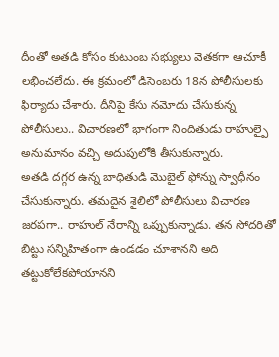దీంతో అతడి కోసం కుటుంబ సభ్యులు వెతకగా ఆచూకీ లభించలేదు. ఈ క్రమంలో డిసెంబరు 18న పోలీసులకు ఫిర్యాదు చేశారు. దీనిపై కేసు నమోదు చేసుకున్న పోలీసులు.. విచారణలో భాగంగా నిందితుడు రాహుల్పై అనుమానం వచ్చి అదుపులోకి తీసుకున్నారు.
అతడి దగ్గర ఉన్న బాధితుడి మొబైల్ ఫోన్ను స్వాధీనం చేసుకున్నారు. తమదైన శైలిలో పోలీసులు విచారణ జరపగా.. రాహుల్ నేరాన్ని ఒప్పుకున్నాడు. తన సోదరితో బిట్టు సన్నిహితంగా ఉండడం చూశానని అది తట్టుకోలేకపోయానని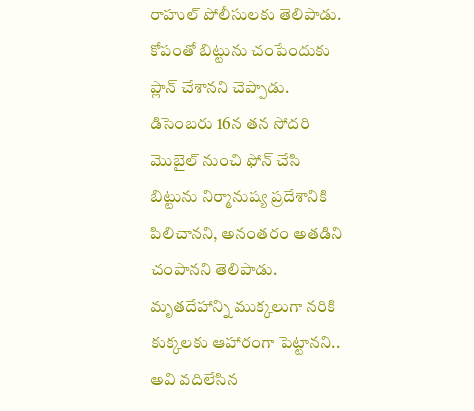రాహుల్ పోలీసులకు తెలిపాడు. కోపంతో బిట్టును చంపేందుకు ప్లాన్ చేశానని చెప్పాడు.
డిసెంబరు 16న తన సోదరి మొబైల్ నుంచి ఫోన్ చేసి బిట్టును నిర్మానుష్య ప్రదేశానికి పిలిచానని, అనంతరం అతడిని చంపానని తెలిపాడు. మృతదేహాన్ని ముక్కలుగా నరికి కుక్కలకు ఆహారంగా పెట్టానని.. అవి వదిలేసిన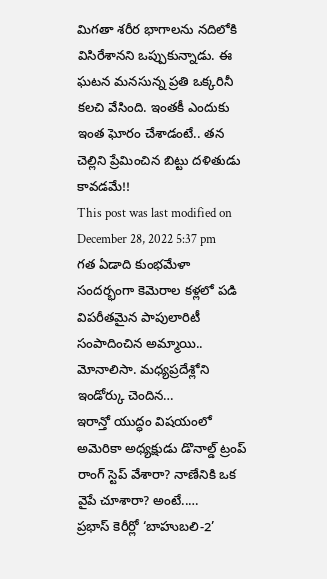మిగతా శరీర భాగాలను నదిలోకి విసిరేశానని ఒప్పుకున్నాడు. ఈ ఘటన మనసున్న ప్రతి ఒక్కరినీ కలచి వేసింది. ఇంతకీ ఎందుకు ఇంత ఘోరం చేశాడంటే.. తన చెల్లిని ప్రేమించిన బిట్టు దళితుడు కావడమే!!
This post was last modified on December 28, 2022 5:37 pm
గత ఏడాది కుంభమేళా సందర్భంగా కెమెరాల కళ్లలో పడి విపరీతమైన పాపులారిటీ సంపాదించిన అమ్మాయి.. మోనాలిసా. మధ్యప్రదేశ్లోని ఇండోర్కు చెందిన…
ఇరాన్తో యుద్ధం విషయంలో అమెరికా అధ్యక్షుడు డొనాల్డ్ ట్రంప్ రాంగ్ స్టెప్ వేశారా? నాణేనికి ఒక వైపే చూశారా? అంటే..…
ప్రభాస్ కెరీర్లో ‘బాహుబలి-2’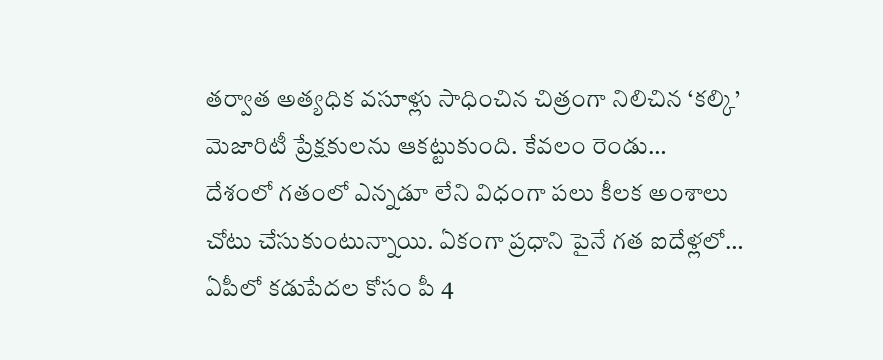తర్వాత అత్యధిక వసూళ్లు సాధించిన చిత్రంగా నిలిచిన ‘కల్కి’ మెజారిటీ ప్రేక్షకులను ఆకట్టుకుంది. కేవలం రెండు…
దేశంలో గతంలో ఎన్నడూ లేని విధంగా పలు కీలక అంశాలు చోటు చేసుకుంటున్నాయి. ఏకంగా ప్రధాని పైనే గత ఐదేళ్లలో…
ఏపీలో కడుపేదల కోసం పీ 4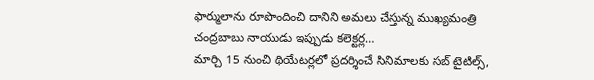ఫార్ములాను రూపొందించి దానిని అమలు చేస్తున్న ముఖ్యమంత్రి చంద్రబాబు నాయుడు ఇప్పుడు కలెక్టర్ల…
మార్చి 15 నుంచి థియేటర్లలో ప్రదర్శించే సినిమాలకు సబ్ టైటిల్స్,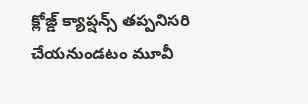క్లోజ్డ్ క్యాప్షన్స్ తప్పనిసరి చేయనుండటం మూవీ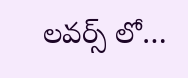లవర్స్ లో…